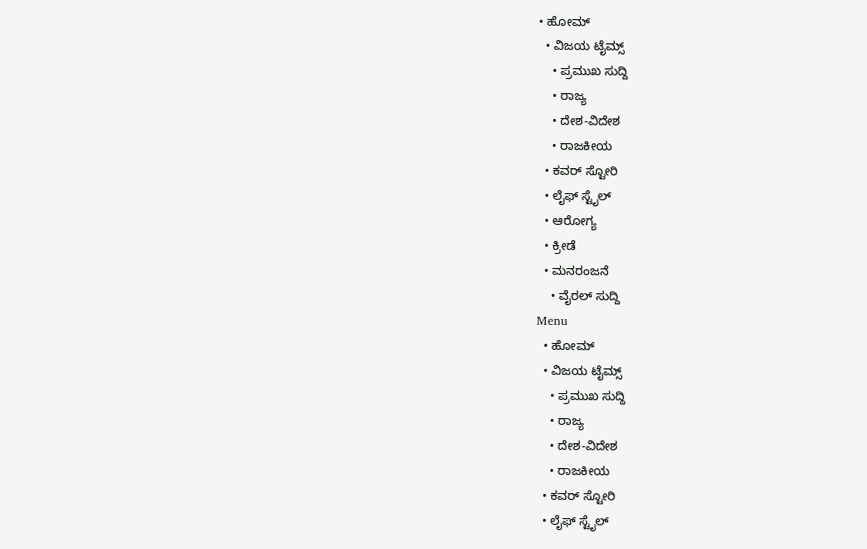• ಹೋಮ್
  • ವಿಜಯ ಟೈಮ್ಸ್‌
    • ಪ್ರಮುಖ ಸುದ್ದಿ
    • ರಾಜ್ಯ
    • ದೇಶ-ವಿದೇಶ
    • ರಾಜಕೀಯ
  • ಕವರ್‌ ಸ್ಟೋರಿ
  • ಲೈಫ್ ಸ್ಟೈಲ್
  • ಆರೋಗ್ಯ
  • ಕ್ರೀಡೆ
  • ಮನರಂಜನೆ
    • ವೈರಲ್ ಸುದ್ದಿ
Menu
  • ಹೋಮ್
  • ವಿಜಯ ಟೈಮ್ಸ್‌
    • ಪ್ರಮುಖ ಸುದ್ದಿ
    • ರಾಜ್ಯ
    • ದೇಶ-ವಿದೇಶ
    • ರಾಜಕೀಯ
  • ಕವರ್‌ ಸ್ಟೋರಿ
  • ಲೈಫ್ ಸ್ಟೈಲ್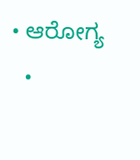• ಆರೋಗ್ಯ
  •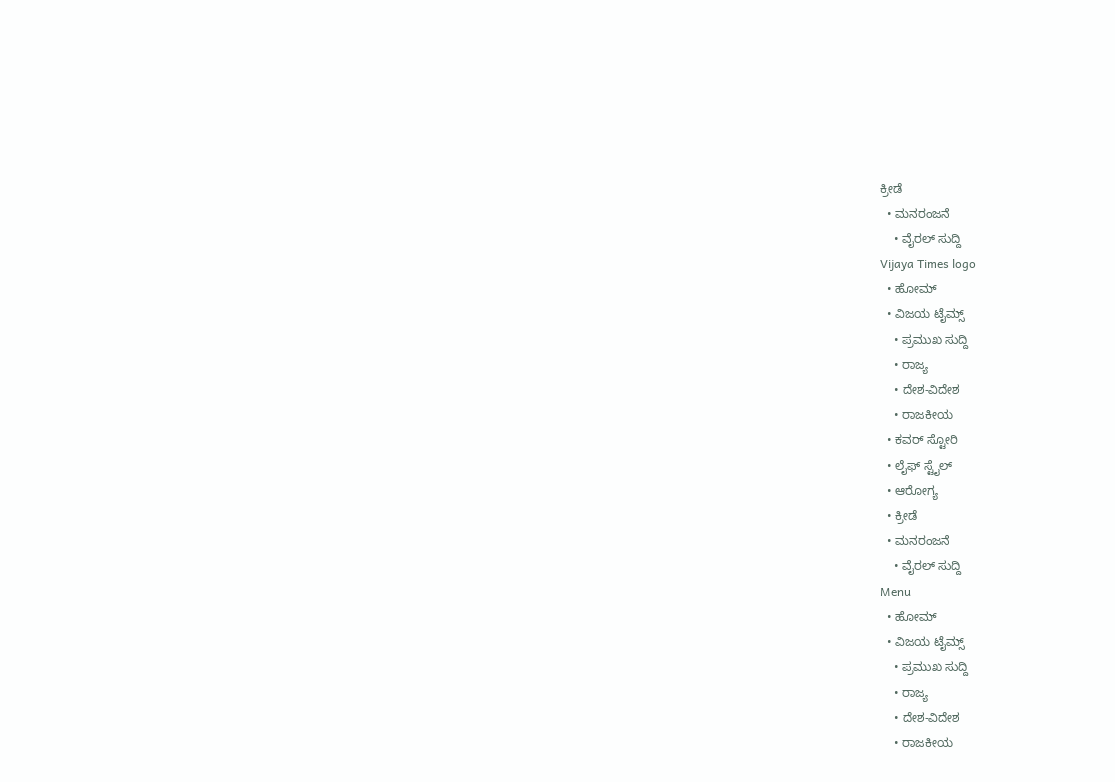ಕ್ರೀಡೆ
  • ಮನರಂಜನೆ
    • ವೈರಲ್ ಸುದ್ದಿ
Vijaya Times logo
  • ಹೋಮ್
  • ವಿಜಯ ಟೈಮ್ಸ್‌
    • ಪ್ರಮುಖ ಸುದ್ದಿ
    • ರಾಜ್ಯ
    • ದೇಶ-ವಿದೇಶ
    • ರಾಜಕೀಯ
  • ಕವರ್‌ ಸ್ಟೋರಿ
  • ಲೈಫ್ ಸ್ಟೈಲ್
  • ಆರೋಗ್ಯ
  • ಕ್ರೀಡೆ
  • ಮನರಂಜನೆ
    • ವೈರಲ್ ಸುದ್ದಿ
Menu
  • ಹೋಮ್
  • ವಿಜಯ ಟೈಮ್ಸ್‌
    • ಪ್ರಮುಖ ಸುದ್ದಿ
    • ರಾಜ್ಯ
    • ದೇಶ-ವಿದೇಶ
    • ರಾಜಕೀಯ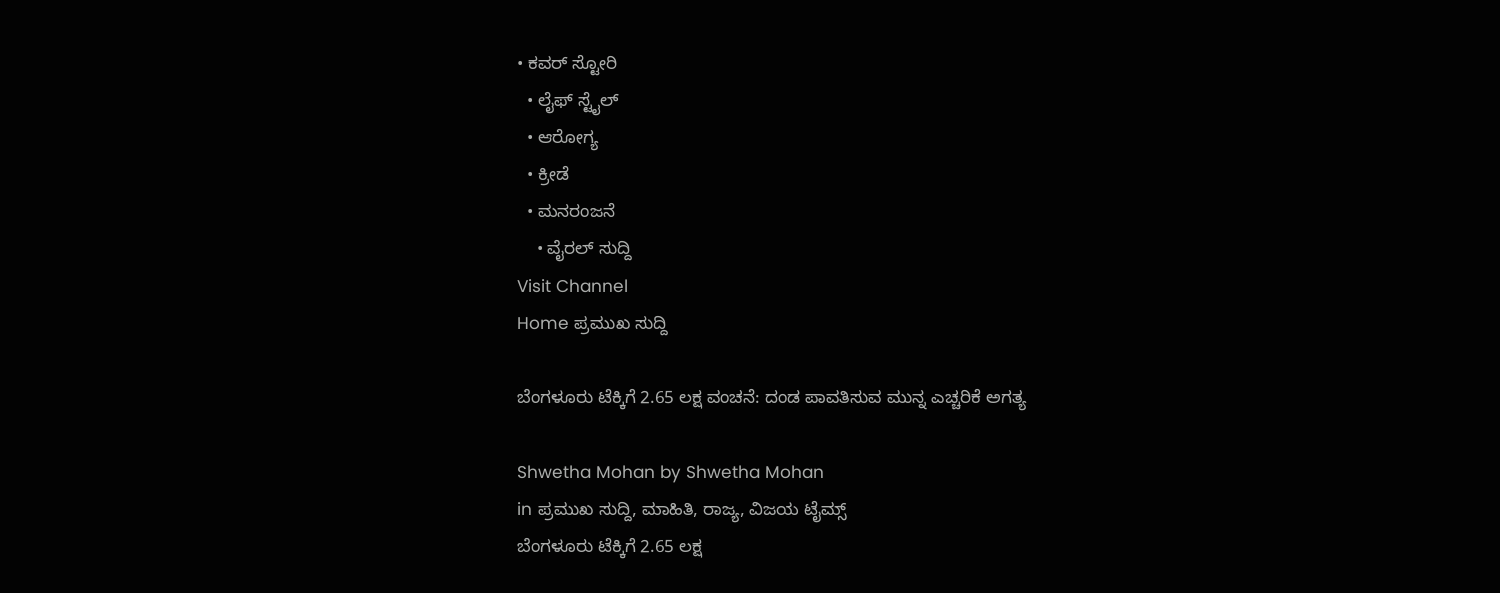• ಕವರ್‌ ಸ್ಟೋರಿ
  • ಲೈಫ್ ಸ್ಟೈಲ್
  • ಆರೋಗ್ಯ
  • ಕ್ರೀಡೆ
  • ಮನರಂಜನೆ
    • ವೈರಲ್ ಸುದ್ದಿ
Visit Channel
Home ಪ್ರಮುಖ ಸುದ್ದಿ

ಬೆಂಗಳೂರು ಟೆಕ್ಕಿಗೆ 2.65 ಲಕ್ಷ ವಂಚನೆ: ದಂಡ ಪಾವತಿಸುವ ಮುನ್ನ ಎಚ್ಚರಿಕೆ ಅಗತ್ಯ

Shwetha Mohan by Shwetha Mohan
in ಪ್ರಮುಖ ಸುದ್ದಿ, ಮಾಹಿತಿ, ರಾಜ್ಯ, ವಿಜಯ ಟೈಮ್ಸ್‌
ಬೆಂಗಳೂರು ಟೆಕ್ಕಿಗೆ 2.65 ಲಕ್ಷ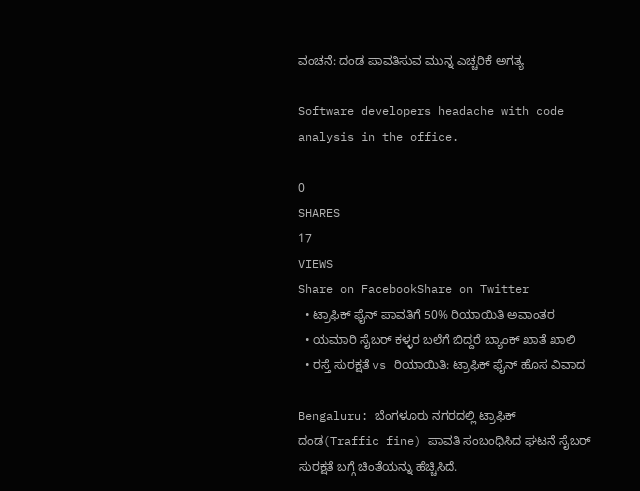ವಂಚನೆ: ದಂಡ ಪಾವತಿಸುವ ಮುನ್ನ ಎಚ್ಚರಿಕೆ ಅಗತ್ಯ

Software developers headache with code analysis in the office.

0
SHARES
17
VIEWS
Share on FacebookShare on Twitter
  • ಟ್ರಾಫಿಕ್ ಫೈನ್ ಪಾವತಿಗೆ 50% ರಿಯಾಯಿತಿ ಅವಾಂತರ
  • ಯಮಾರಿ ಸೈಬರ್ ಕಳ್ಳರ ಬಲೆಗೆ ಬಿದ್ದರೆ ಬ್ಯಾಂಕ್ ಖಾತೆ ಖಾಲಿ
  • ರಸ್ತೆ ಸುರಕ್ಷತೆ vs ರಿಯಾಯಿತಿ: ಟ್ರಾಫಿಕ್ ಫೈನ್ ಹೊಸ ವಿವಾದ

Bengaluru: ಬೆಂಗಳೂರು ನಗರದಲ್ಲಿ ಟ್ರಾಫಿಕ್ ದಂಡ(Traffic fine) ಪಾವತಿ ಸಂಬಂಧಿಸಿದ ಘಟನೆ ಸೈಬರ್ ಸುರಕ್ಷತೆ ಬಗ್ಗೆ ಚಿಂತೆಯನ್ನು ಹೆಚ್ಚಿಸಿದೆ.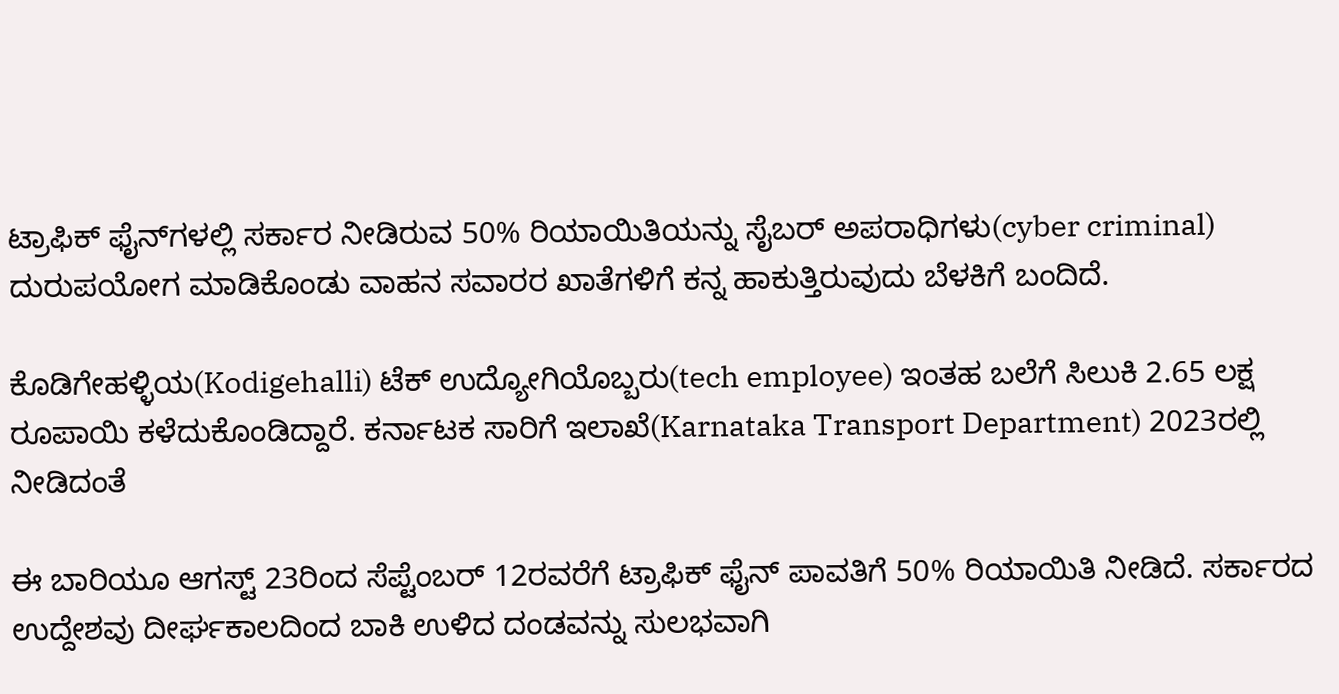ಟ್ರಾಫಿಕ್ ಫೈನ್‌ಗಳಲ್ಲಿ ಸರ್ಕಾರ ನೀಡಿರುವ 50% ರಿಯಾಯಿತಿಯನ್ನು ಸೈಬರ್ ಅಪರಾಧಿಗಳು(cyber criminal) ದುರುಪಯೋಗ ಮಾಡಿಕೊಂಡು ವಾಹನ ಸವಾರರ ಖಾತೆಗಳಿಗೆ ಕನ್ನ ಹಾಕುತ್ತಿರುವುದು ಬೆಳಕಿಗೆ ಬಂದಿದೆ.

ಕೊಡಿಗೇಹಳ್ಳಿಯ(Kodigehalli) ಟೆಕ್ ಉದ್ಯೋಗಿಯೊಬ್ಬರು(tech employee) ಇಂತಹ ಬಲೆಗೆ ಸಿಲುಕಿ 2.65 ಲಕ್ಷ ರೂಪಾಯಿ ಕಳೆದುಕೊಂಡಿದ್ದಾರೆ. ಕರ್ನಾಟಕ ಸಾರಿಗೆ ಇಲಾಖೆ(Karnataka Transport Department) 2023ರಲ್ಲಿ ನೀಡಿದಂತೆ

ಈ ಬಾರಿಯೂ ಆಗಸ್ಟ್ 23ರಿಂದ ಸೆಪ್ಟೆಂಬರ್ 12ರವರೆಗೆ ಟ್ರಾಫಿಕ್ ಫೈನ್ ಪಾವತಿಗೆ 50% ರಿಯಾಯಿತಿ ನೀಡಿದೆ. ಸರ್ಕಾರದ ಉದ್ದೇಶವು ದೀರ್ಘಕಾಲದಿಂದ ಬಾಕಿ ಉಳಿದ ದಂಡವನ್ನು ಸುಲಭವಾಗಿ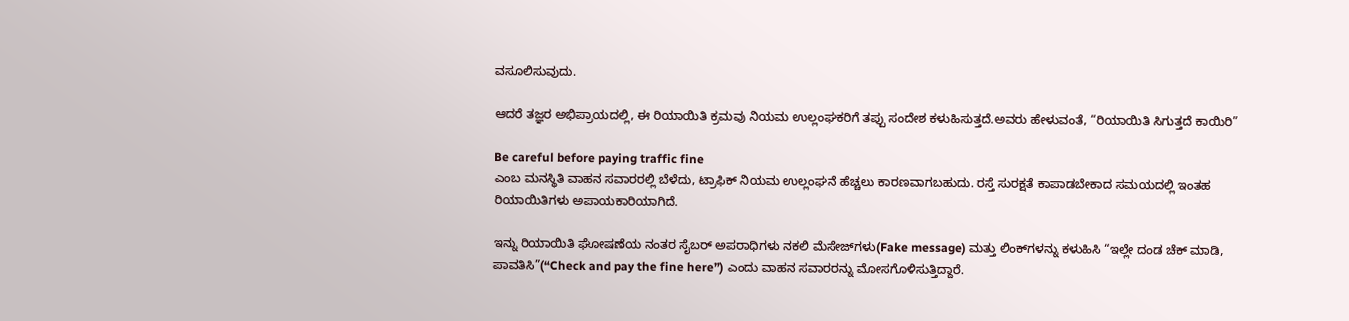ವಸೂಲಿಸುವುದು.

ಆದರೆ ತಜ್ಞರ ಅಭಿಪ್ರಾಯದಲ್ಲಿ, ಈ ರಿಯಾಯಿತಿ ಕ್ರಮವು ನಿಯಮ ಉಲ್ಲಂಘಕರಿಗೆ ತಪ್ಪು ಸಂದೇಶ ಕಳುಹಿಸುತ್ತದೆ.ಅವರು ಹೇಳುವಂತೆ, “ರಿಯಾಯಿತಿ ಸಿಗುತ್ತದೆ ಕಾಯಿರಿ”

Be careful before paying traffic fine
ಎಂಬ ಮನಸ್ಥಿತಿ ವಾಹನ ಸವಾರರಲ್ಲಿ ಬೆಳೆದು, ಟ್ರಾಫಿಕ್ ನಿಯಮ ಉಲ್ಲಂಘನೆ ಹೆಚ್ಚಲು ಕಾರಣವಾಗಬಹುದು. ರಸ್ತೆ ಸುರಕ್ಷತೆ ಕಾಪಾಡಬೇಕಾದ ಸಮಯದಲ್ಲಿ ಇಂತಹ ರಿಯಾಯಿತಿಗಳು ಅಪಾಯಕಾರಿಯಾಗಿದೆ.

ಇನ್ನು ರಿಯಾಯಿತಿ ಘೋಷಣೆಯ ನಂತರ ಸೈಬರ್ ಅಪರಾಧಿಗಳು ನಕಲಿ ಮೆಸೇಜ್‌ಗಳು(Fake message) ಮತ್ತು ಲಿಂಕ್‌ಗಳನ್ನು ಕಳುಹಿಸಿ “ಇಲ್ಲೇ ದಂಡ ಚೆಕ್ ಮಾಡಿ, ಪಾವತಿಸಿ”(“Check and pay the fine here”) ಎಂದು ವಾಹನ ಸವಾರರನ್ನು ಮೋಸಗೊಳಿಸುತ್ತಿದ್ದಾರೆ.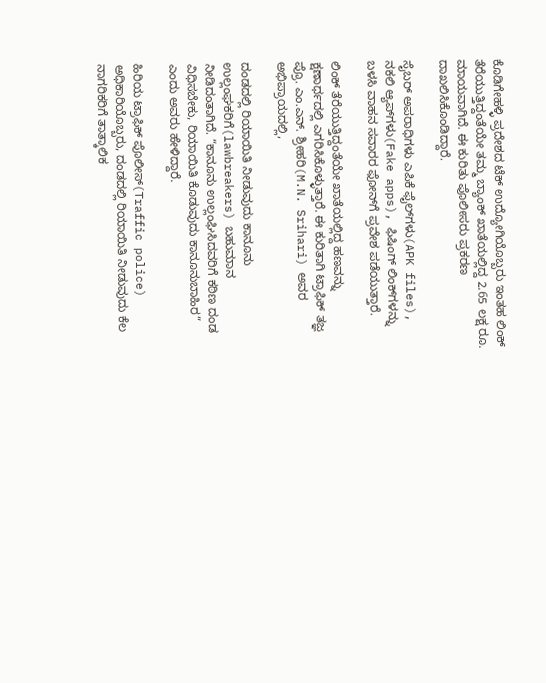ಕೊಡಿಗೇಹಳ್ಳಿ ಪ್ರದೇಶದ ಟೆಕ್ ಉದ್ಯೋಗಿಯೊಬ್ಬರು ಇಂತಹ ಲಿಂಕ್ ತೆರೆಯುತ್ತಿದ್ದಂತೆಯೇ ತಮ್ಮ ಬ್ಯಾಂಕ್ ಖಾತೆಯಲ್ಲಿದ್ದ 2.65 ಲಕ್ಷ ರೂ. ಮಾಯವಾಗಿದೆ. ಈ ಕುರಿತು ಪೊಲೀಸರು ಪ್ರಕರಣ ದಾಖಲಿಸಿಕೊಂಡಿದ್ದಾರೆ.

ಸೈಬರ್ ಅಪರಾಧಿಗಳು ಎಪಿಕೆ ಫೈಲ್‌ಗಳು(APK files), ನಕಲಿ ಆ್ಯಪ್‌ಗಳು(Fake apps), ಫಿಷಿಂಗ್ ಲಿಂಕ್‌ಗಳನ್ನು ಬಳಸಿ ವಾಹನ ಸವಾರರ ಫೋನ್‌ಗೆ ಪ್ರವೇಶ ಪಡೆಯುತ್ತಾರೆ.

ಲಿಂಕ್ ತೆರೆಯುತ್ತಿದ್ದಂತೆಯೇ ಖಾತೆಯಲ್ಲಿದ್ದ ಹಣವನ್ನು ಕ್ಷಣಾರ್ಧದಲ್ಲಿ ಎಗರಿಸಿಕೊಳ್ಳುತ್ತಾರೆ. ಈ ಕುರಿತಾಗಿ ಟ್ರಾಫಿಕ್ ತಜ್ಞ ಪ್ರೊ. ಎಂ.ಎನ್. ಶ್ರೀಹರಿ(M.N. Srihari) ಅವರ ಅಭಿಪ್ರಾಯದಲ್ಲಿ,

ದಂಡದಲ್ಲಿ ರಿಯಾಯಿತಿ ನೀಡುವುದು ಕಾನೂನು ಉಲ್ಲಂಘಕರಿಗೆ(lawbreakers) ಬಹುಮಾನ ನೀಡಿದಂತಾಗಿದೆ. “ಕಾನೂನು ಉಲ್ಲಂಘಿಸಿದವರಿಗೆ ಕಠಿಣ ದಂಡ ವಿಧಿಸಬೇಕು, ರಿಯಾಯಿತಿ ಕೊಡುವುದು ಕಾನೂನುಬಾಹಿರ” ಎಂದು ಅವರು ಹೇಳಿದ್ದಾರೆ.

ಹಿರಿಯ ಟ್ರಾಫಿಕ್ ಪೊಲೀಸ್(Traffic police) ಅಧಿಕಾರಿಯೊಬ್ಬರು, ದಂಡದಲ್ಲಿ ರಿಯಾಯಿತಿ ನೀಡುವುದು ಕೆಲ ನಾಗರಿಕರಿಗೆ ತಾತ್ಕಾಲಿಕ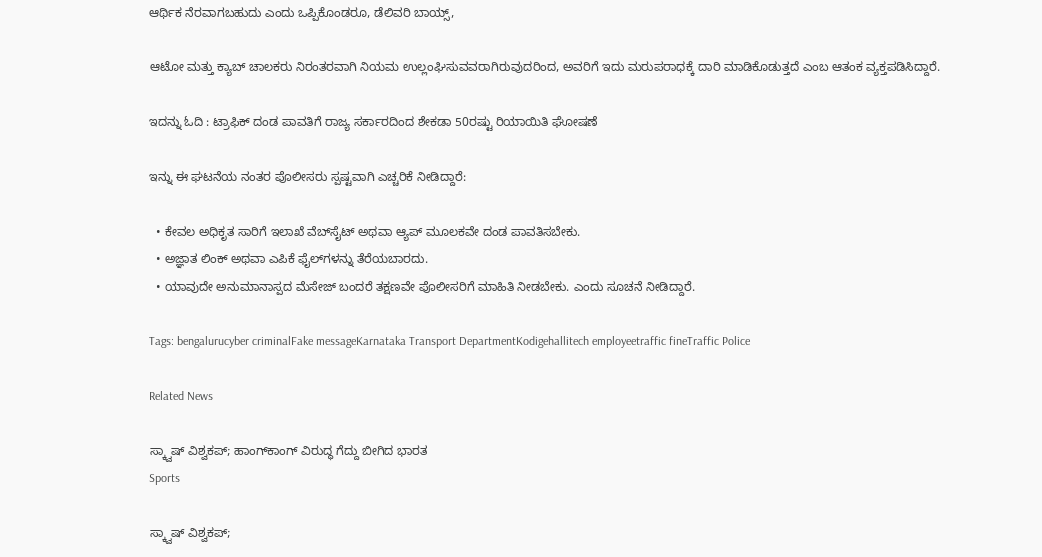ಆರ್ಥಿಕ ನೆರವಾಗಬಹುದು ಎಂದು ಒಪ್ಪಿಕೊಂಡರೂ, ಡೆಲಿವರಿ ಬಾಯ್ಸ್,

ಆಟೋ ಮತ್ತು ಕ್ಯಾಬ್ ಚಾಲಕರು ನಿರಂತರವಾಗಿ ನಿಯಮ ಉಲ್ಲಂಘಿಸುವವರಾಗಿರುವುದರಿಂದ, ಅವರಿಗೆ ಇದು ಮರುಪರಾಧಕ್ಕೆ ದಾರಿ ಮಾಡಿಕೊಡುತ್ತದೆ ಎಂಬ ಆತಂಕ ವ್ಯಕ್ತಪಡಿಸಿದ್ದಾರೆ.

ಇದನ್ನು ಓದಿ : ಟ್ರಾಫಿಕ್ ದಂಡ ಪಾವತಿಗೆ ರಾಜ್ಯ ಸರ್ಕಾರದಿಂದ ಶೇಕಡಾ 50ರಷ್ಟು ರಿಯಾಯಿತಿ ಘೋಷಣೆ

ಇನ್ನು ಈ ಘಟನೆಯ ನಂತರ ಪೊಲೀಸರು ಸ್ಪಷ್ಟವಾಗಿ ಎಚ್ಚರಿಕೆ ನೀಡಿದ್ದಾರೆ:

  • ಕೇವಲ ಅಧಿಕೃತ ಸಾರಿಗೆ ಇಲಾಖೆ ವೆಬ್‌ಸೈಟ್ ಅಥವಾ ಆ್ಯಪ್ ಮೂಲಕವೇ ದಂಡ ಪಾವತಿಸಬೇಕು.
  • ಅಜ್ಞಾತ ಲಿಂಕ್ ಅಥವಾ ಎಪಿಕೆ ಫೈಲ್‌ಗಳನ್ನು ತೆರೆಯಬಾರದು.
  • ಯಾವುದೇ ಅನುಮಾನಾಸ್ಪದ ಮೆಸೇಜ್ ಬಂದರೆ ತಕ್ಷಣವೇ ಪೊಲೀಸರಿಗೆ ಮಾಹಿತಿ ನೀಡಬೇಕು. ಎಂದು ಸೂಚನೆ ನೀಡಿದ್ದಾರೆ.

Tags: bengalurucyber criminalFake messageKarnataka Transport DepartmentKodigehallitech employeetraffic fineTraffic Police

Related News

ಸ್ಕ್ವಾಷ್ ವಿಶ್ವಕಪ್; ಹಾಂಗ್‌ಕಾಂಗ್‌ ವಿರುದ್ಧ ಗೆದ್ದು ಬೀಗಿದ ಭಾರತ
Sports

ಸ್ಕ್ವಾಷ್ ವಿಶ್ವಕಪ್;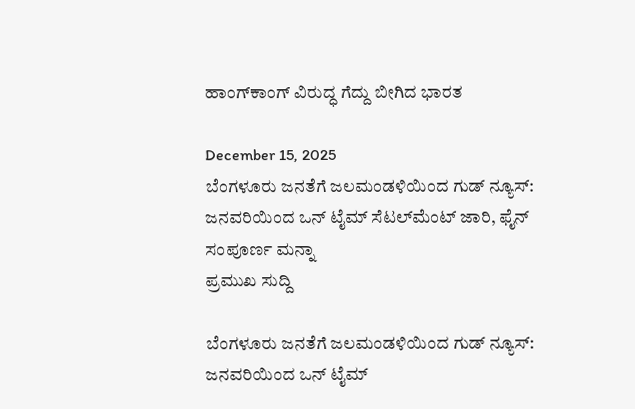ಹಾಂಗ್‌ಕಾಂಗ್‌ ವಿರುದ್ಧ ಗೆದ್ದು ಬೀಗಿದ ಭಾರತ

December 15, 2025
ಬೆಂಗಳೂರು ಜನತೆಗೆ ಜಲಮಂಡಳಿಯಿಂದ ಗುಡ್ ನ್ಯೂಸ್: ಜನವರಿಯಿಂದ ಒನ್ ಟೈಮ್ ಸೆಟಲ್‌ಮೆಂಟ್ ಜಾರಿ, ಫೈನ್ ಸಂಪೂರ್ಣ ಮನ್ನಾ
ಪ್ರಮುಖ ಸುದ್ದಿ

ಬೆಂಗಳೂರು ಜನತೆಗೆ ಜಲಮಂಡಳಿಯಿಂದ ಗುಡ್ ನ್ಯೂಸ್: ಜನವರಿಯಿಂದ ಒನ್ ಟೈಮ್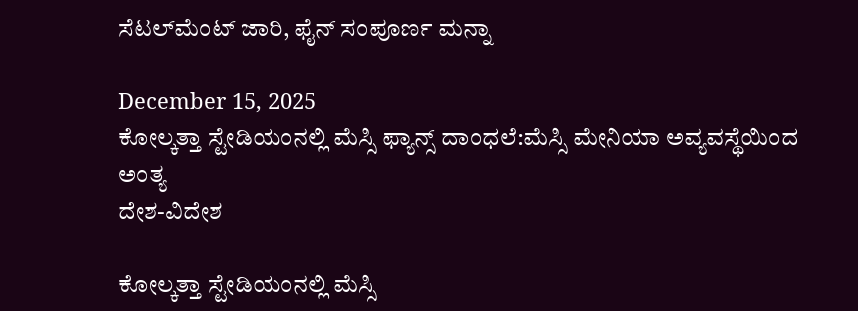ಸೆಟಲ್‌ಮೆಂಟ್ ಜಾರಿ, ಫೈನ್ ಸಂಪೂರ್ಣ ಮನ್ನಾ

December 15, 2025
ಕೋಲ್ಕತ್ತಾ ಸ್ಟೇಡಿಯಂನಲ್ಲಿ ಮೆಸ್ಸಿ ಫ್ಯಾನ್ಸ್ ದಾಂಧಲೆ:ಮೆಸ್ಸಿ ಮೇನಿಯಾ ಅವ್ಯವಸ್ಥೆಯಿಂದ ಅಂತ್ಯ
ದೇಶ-ವಿದೇಶ

ಕೋಲ್ಕತ್ತಾ ಸ್ಟೇಡಿಯಂನಲ್ಲಿ ಮೆಸ್ಸಿ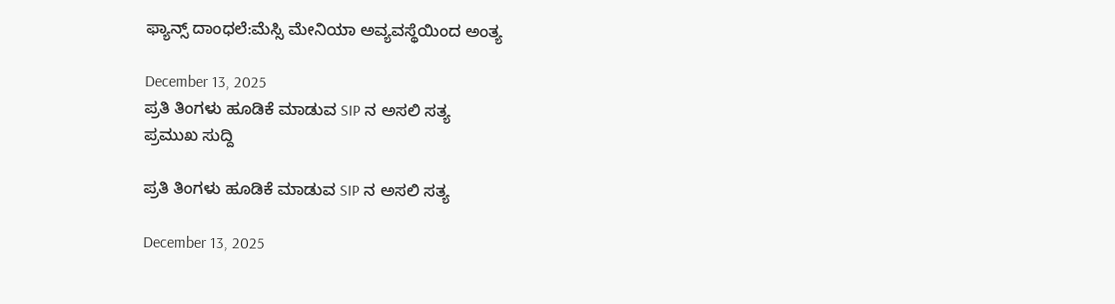ಫ್ಯಾನ್ಸ್ ದಾಂಧಲೆ:ಮೆಸ್ಸಿ ಮೇನಿಯಾ ಅವ್ಯವಸ್ಥೆಯಿಂದ ಅಂತ್ಯ

December 13, 2025
ಪ್ರತಿ ತಿಂಗಳು ಹೂಡಿಕೆ ಮಾಡುವ SIP ನ ಅಸಲಿ ಸತ್ಯ
ಪ್ರಮುಖ ಸುದ್ದಿ

ಪ್ರತಿ ತಿಂಗಳು ಹೂಡಿಕೆ ಮಾಡುವ SIP ನ ಅಸಲಿ ಸತ್ಯ

December 13, 2025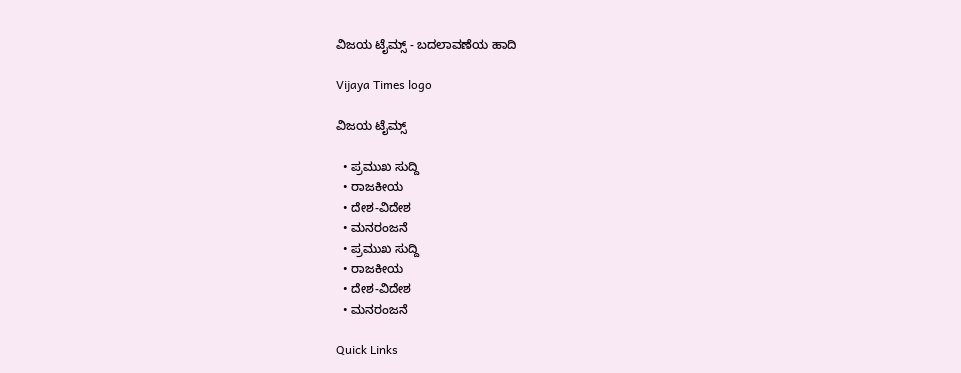ವಿಜಯ ಟೈಮ್ಸ್‌ - ಬದಲಾವಣೆಯ ಹಾದಿ

Vijaya Times logo

ವಿಜಯ ಟೈಮ್ಸ್‌

  • ಪ್ರಮುಖ ಸುದ್ದಿ
  • ರಾಜಕೀಯ
  • ದೇಶ-ವಿದೇಶ
  • ಮನರಂಜನೆ
  • ಪ್ರಮುಖ ಸುದ್ದಿ
  • ರಾಜಕೀಯ
  • ದೇಶ-ವಿದೇಶ
  • ಮನರಂಜನೆ

Quick Links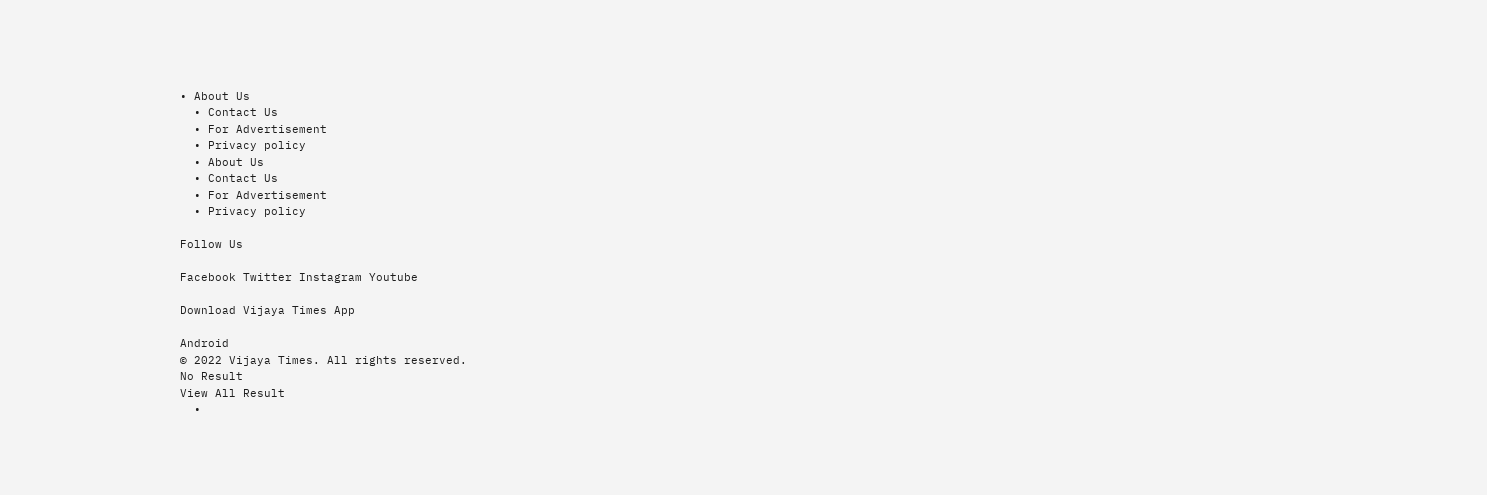• About Us
  • Contact Us
  • For Advertisement
  • Privacy policy
  • About Us
  • Contact Us
  • For Advertisement
  • Privacy policy

Follow Us

Facebook Twitter Instagram Youtube

Download Vijaya Times App

Android
© 2022 Vijaya Times. All rights reserved.
No Result
View All Result
  •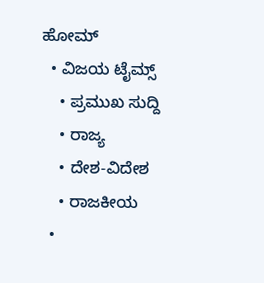ಹೋಮ್
  • ವಿಜಯ ಟೈಮ್ಸ್‌
    • ಪ್ರಮುಖ ಸುದ್ದಿ
    • ರಾಜ್ಯ
    • ದೇಶ-ವಿದೇಶ
    • ರಾಜಕೀಯ
  •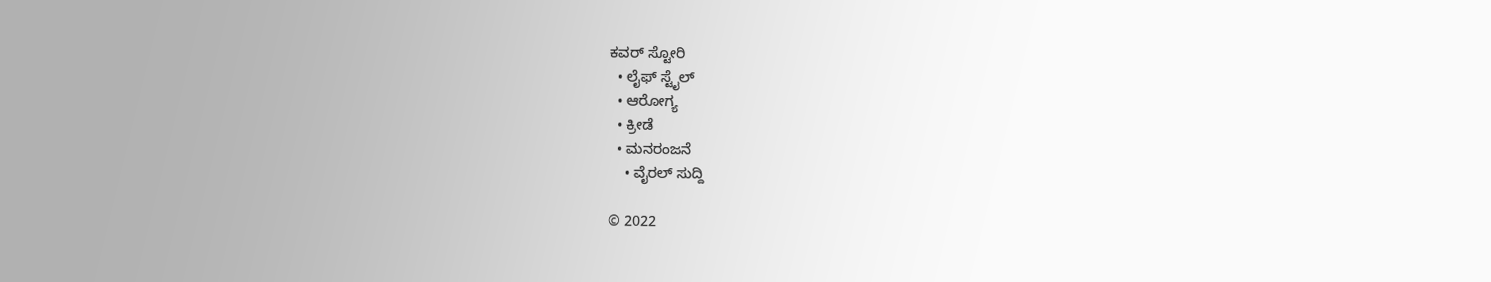ಕವರ್‌ ಸ್ಟೋರಿ
  • ಲೈಫ್ ಸ್ಟೈಲ್
  • ಆರೋಗ್ಯ
  • ಕ್ರೀಡೆ
  • ಮನರಂಜನೆ
    • ವೈರಲ್ ಸುದ್ದಿ

© 2022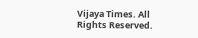Vijaya Times. All Rights Reserved.